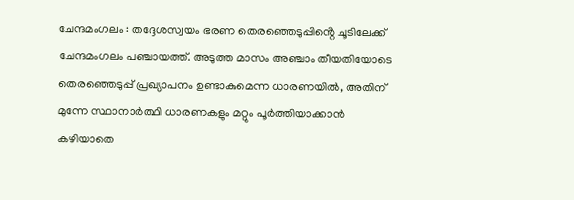ചേന്ദമംഗലം : തദ്ദേശസ്വയം ഭരണ തെരഞ്ഞെടുപ്പിൻ്റെ ചൂടിലേക്ക് ചേന്ദമംഗലം പഞ്ചായത്ത്. അടുത്ത മാസം അഞ്ചാം തീയതിയോടെ തെരഞ്ഞെടുപ്പ് പ്രഖ്യാപനം ഉണ്ടാകുമെന്ന ധാരണയിൽ, അതിന് മുന്നേ സ്ഥാനാർത്ഥി ധാരണകളും മറ്റും പൂർത്തിയാക്കാൻ കഴിയാതെ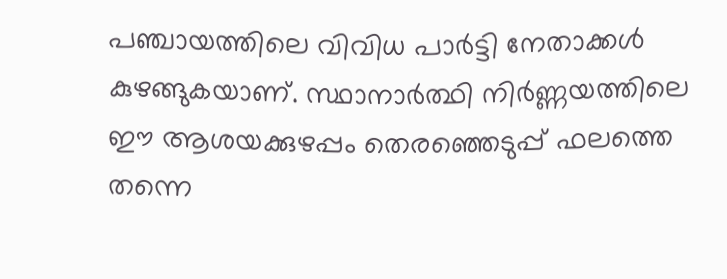പഞ്ചായത്തിലെ വിവിധ പാർട്ടി നേതാക്കൾ കുഴങ്ങുകയാണ്. സ്ഥാനാർത്ഥി നിർണ്ണയത്തിലെ ഈ ആശയക്കുഴപ്പം തെരഞ്ഞെടുപ്പ് ഫലത്തെ തന്നെ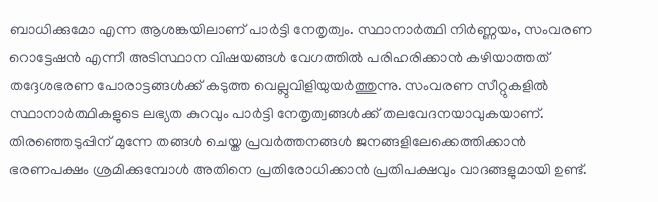ബാധിക്കുമോ എന്ന ആശങ്കയിലാണ് പാർട്ടി നേതൃത്വം. സ്ഥാനാർത്ഥി നിർണ്ണയം, സംവരണ റൊട്ടേഷൻ എന്നീ അടിസ്ഥാന വിഷയങ്ങൾ വേഗത്തിൽ പരിഹരിക്കാൻ കഴിയാത്തത് തദ്ദേശഭരണ പോരാട്ടങ്ങൾക്ക് കടുത്ത വെല്ലുവിളിയുയർത്തുന്നു. സംവരണ സീറ്റുകളിൽ സ്ഥാനാർത്ഥികളുടെ ലഭ്യത കുറവും പാർട്ടി നേതൃത്വങ്ങൾക്ക് തലവേദനയാവുകയാണ്.
തിരഞ്ഞെടുപ്പിന് മുന്നേ തങ്ങൾ ചെയ്ത പ്രവർത്തനങ്ങൾ ജനങ്ങളിലേക്കെത്തിക്കാൻ ഭരണപക്ഷം ശ്രമിക്കുമ്പോൾ അതിനെ പ്രതിരോധിക്കാൻ പ്രതിപക്ഷവും വാദങ്ങളുമായി ഉണ്ട്.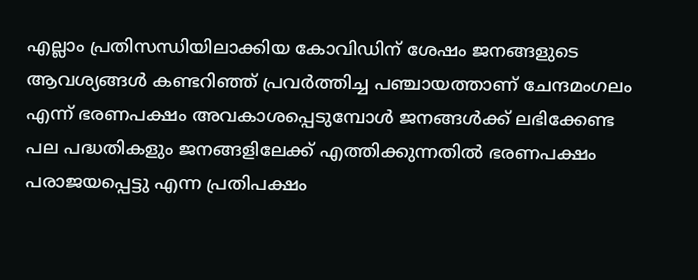എല്ലാം പ്രതിസന്ധിയിലാക്കിയ കോവിഡിന് ശേഷം ജനങ്ങളുടെ ആവശ്യങ്ങൾ കണ്ടറിഞ്ഞ് പ്രവർത്തിച്ച പഞ്ചായത്താണ് ചേന്ദമംഗലം എന്ന് ഭരണപക്ഷം അവകാശപ്പെടുമ്പോൾ ജനങ്ങൾക്ക് ലഭിക്കേണ്ട പല പദ്ധതികളും ജനങ്ങളിലേക്ക് എത്തിക്കുന്നതിൽ ഭരണപക്ഷം പരാജയപ്പെട്ടു എന്ന പ്രതിപക്ഷം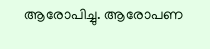ആരോപിച്ചു. ആരോപണ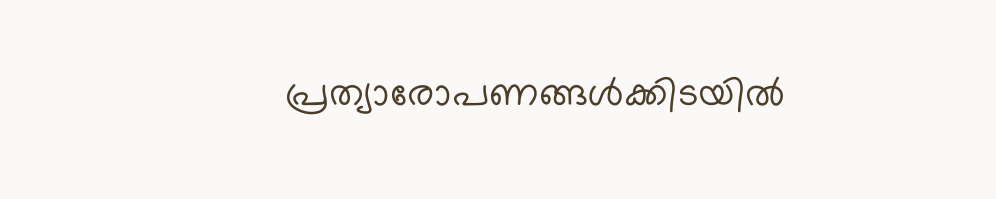പ്രത്യാരോപണങ്ങൾക്കിടയിൽ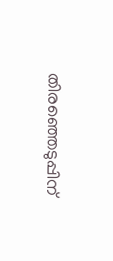തിരഞ്ഞെടുപ്പിന്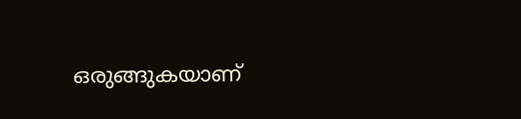ഒരുങ്ങുകയാണ്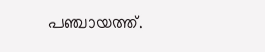പഞ്ചായത്ത്.